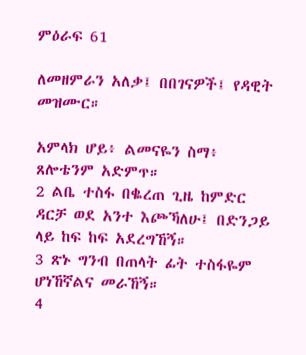ምዕራፍ 61

ለመዘምራን አለቃ፤ በበገናዎች፤ የዳዊት መዝሙር።

አምላክ ሆይ፥ ልመናዬን ስማ፥ ጸሎቴንም አድምጥ።
2 ልቤ ተስፋ በቈረጠ ጊዜ ከምድር ዳርቻ ወደ አንተ እጮኻለሁ፤ በድንጋይ ላይ ከፍ ከፍ አደረግኸኝ።
3 ጽኑ ግንብ በጠላት ፊት ተስፋዬም ሆነኸኛልና መራኸኝ።
4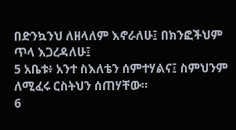በድንኳንህ ለዘላለም እኖራለሁ፤ በክንፎችህም ጥላ እጋረዳለሁ፤
5 አቤቱ፥ አንተ ስእለቴን ሰምተሃልና፤ ስምህንም ለሚፈሩ ርስትህን ሰጠሃቸው።
6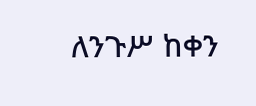ለንጉሥ ከቀን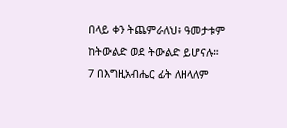በላይ ቀን ትጨምራለህ፥ ዓመታቱም ከትውልድ ወደ ትውልድ ይሆናሉ።
7 በእግዚአብሔር ፊት ለዘላለም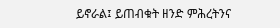ይኖራል፤ ይጠብቁት ዘንድ ምሕረትንና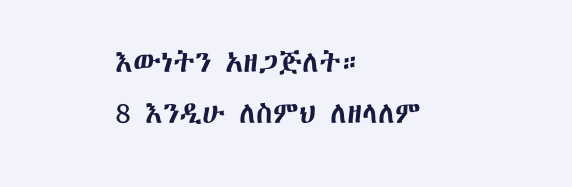እውነትን አዘጋጅለት።
8 እንዲሁ ለስምህ ለዘላለም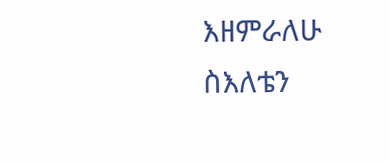እዘምራለሁ ስእለቴን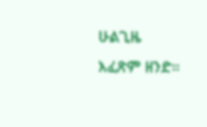ሁልጊዜ እፈጽም ዘንድ።